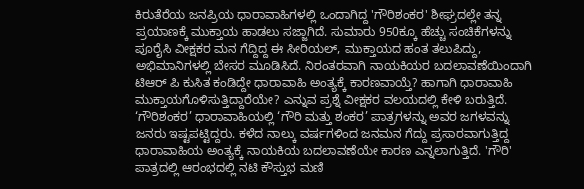ಕಿರುತೆರೆಯ ಜನಪ್ರಿಯ ಧಾರಾವಾಹಿಗಳಲ್ಲಿ ಒಂದಾಗಿದ್ದ 'ಗೌರಿಶಂಕರ' ಶೀಘ್ರದಲ್ಲೇ ತನ್ನ ಪ್ರಯಾಣಕ್ಕೆ ಮುಕ್ತಾಯ ಹಾಡಲು ಸಜ್ಜಾಗಿದೆ. ಸುಮಾರು 950ಕ್ಕೂ ಹೆಚ್ಚು ಸಂಚಿಕೆಗಳನ್ನು ಪೂರೈಸಿ ವೀಕ್ಷಕರ ಮನ ಗೆದ್ದಿದ್ದ ಈ ಸೀರಿಯಲ್, ಮುಕ್ತಾಯದ ಹಂತ ತಲುಪಿದ್ದು, ಅಭಿಮಾನಿಗಳಲ್ಲಿ ಬೇಸರ ಮೂಡಿಸಿದೆ. ನಿರಂತರವಾಗಿ ನಾಯಕಿಯರ ಬದಲಾವಣೆಯಿಂದಾಗಿ ಟಿಆರ್ ಪಿ ಕುಸಿತ ಕಂಡಿದ್ದೇ ಧಾರಾವಾಹಿ ಅಂತ್ಯಕ್ಕೆ ಕಾರಣವಾಯ್ತೆ? ಹಾಗಾಗಿ ಧಾರಾವಾಹಿ ಮುಕ್ತಾಯಗೊಳಿಸುತ್ತಿದ್ದಾರೆಯೇ? ಎನ್ನುವ ಪ್ರಶ್ನೆ ವೀಕ್ಷಕರ ವಲಯದಲ್ಲಿ ಕೇಳಿ ಬರುತ್ತಿದೆ.
‘ಗೌರಿಶಂಕರ’ ಧಾರಾವಾಹಿಯಲ್ಲಿ ‘ಗೌರಿ ಮತ್ತು ಶಂಕರ’ ಪಾತ್ರಗಳನ್ನು ಅವರ ಜಗಳವನ್ನು ಜನರು ಇಷ್ಟಪಟ್ಟಿದ್ದರು. ಕಳೆದ ನಾಲ್ಕು ವರ್ಷಗಳಿಂದ ಜನಮನ ಗೆದ್ದು ಪ್ರಸಾರವಾಗುತ್ತಿದ್ದ ಧಾರಾವಾಹಿಯ ಅಂತ್ಯಕ್ಕೆ ನಾಯಕಿಯ ಬದಲಾವಣೆಯೇ ಕಾರಣ ಎನ್ನಲಾಗುತ್ತಿದೆ. 'ಗೌರಿ' ಪಾತ್ರದಲ್ಲಿ ಆರಂಭದಲ್ಲಿ ನಟಿ ಕೌಸ್ತುಭ ಮಣಿ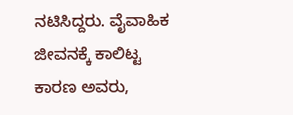ನಟಿಸಿದ್ದರು. ವೈವಾಹಿಕ ಜೀವನಕ್ಕೆ ಕಾಲಿಟ್ಟ ಕಾರಣ ಅವರು,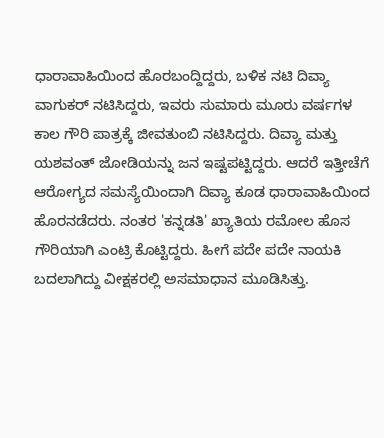ಧಾರಾವಾಹಿಯಿಂದ ಹೊರಬಂದ್ದಿದ್ದರು, ಬಳಿಕ ನಟಿ ದಿವ್ಯಾ ವಾಗುಕರ್ ನಟಿಸಿದ್ದರು, ಇವರು ಸುಮಾರು ಮೂರು ವರ್ಷಗಳ ಕಾಲ ಗೌರಿ ಪಾತ್ರಕ್ಕೆ ಜೀವತುಂಬಿ ನಟಿಸಿದ್ದರು. ದಿವ್ಯಾ ಮತ್ತು ಯಶವಂತ್ ಜೋಡಿಯನ್ನು ಜನ ಇಷ್ಟಪಟ್ಟಿದ್ದರು. ಆದರೆ ಇತ್ತೀಚೆಗೆ ಆರೋಗ್ಯದ ಸಮಸ್ಯೆಯಿಂದಾಗಿ ದಿವ್ಯಾ ಕೂಡ ಧಾರಾವಾಹಿಯಿಂದ ಹೊರನಡೆದರು. ನಂತರ 'ಕನ್ನಡತಿ' ಖ್ಯಾತಿಯ ರಮೋಲ ಹೊಸ ಗೌರಿಯಾಗಿ ಎಂಟ್ರಿ ಕೊಟ್ಟಿದ್ದರು. ಹೀಗೆ ಪದೇ ಪದೇ ನಾಯಕಿ ಬದಲಾಗಿದ್ದು ವೀಕ್ಷಕರಲ್ಲಿ ಅಸಮಾಧಾನ ಮೂಡಿಸಿತ್ತು.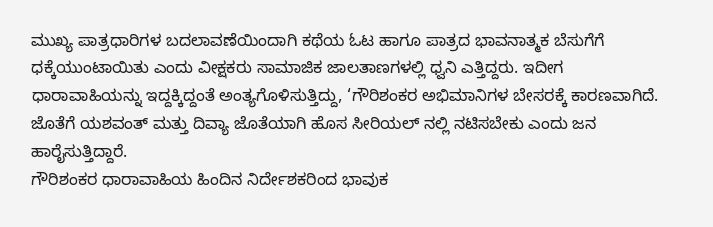ಮುಖ್ಯ ಪಾತ್ರಧಾರಿಗಳ ಬದಲಾವಣೆಯಿಂದಾಗಿ ಕಥೆಯ ಓಟ ಹಾಗೂ ಪಾತ್ರದ ಭಾವನಾತ್ಮಕ ಬೆಸುಗೆಗೆ ಧಕ್ಕೆಯುಂಟಾಯಿತು ಎಂದು ವೀಕ್ಷಕರು ಸಾಮಾಜಿಕ ಜಾಲತಾಣಗಳಲ್ಲಿ ಧ್ವನಿ ಎತ್ತಿದ್ದರು. ಇದೀಗ ಧಾರಾವಾಹಿಯನ್ನು ಇದ್ದಕ್ಕಿದ್ದಂತೆ ಅಂತ್ಯಗೊಳಿಸುತ್ತಿದ್ದು, ‘ಗೌರಿಶಂಕರ ಅಭಿಮಾನಿಗಳ ಬೇಸರಕ್ಕೆ ಕಾರಣವಾಗಿದೆ. ಜೊತೆಗೆ ಯಶವಂತ್ ಮತ್ತು ದಿವ್ಯಾ ಜೊತೆಯಾಗಿ ಹೊಸ ಸೀರಿಯಲ್ ನಲ್ಲಿ ನಟಿಸಬೇಕು ಎಂದು ಜನ ಹಾರೈಸುತ್ತಿದ್ದಾರೆ.
ಗೌರಿಶಂಕರ ಧಾರಾವಾಹಿಯ ಹಿಂದಿನ ನಿರ್ದೇಶಕರಿಂದ ಭಾವುಕ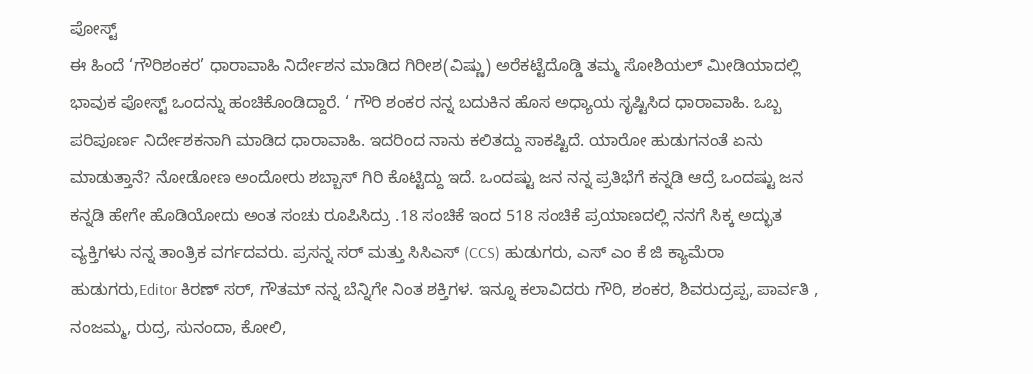ಪೋಸ್ಟ್
ಈ ಹಿಂದೆ ‘ಗೌರಿಶಂಕರ’ ಧಾರಾವಾಹಿ ನಿರ್ದೇಶನ ಮಾಡಿದ ಗಿರೀಶ(ವಿಷ್ಣು) ಅರೆಕಟ್ಟೆದೊಡ್ಡಿ ತಮ್ಮ ಸೋಶಿಯಲ್ ಮೀಡಿಯಾದಲ್ಲಿ ಭಾವುಕ ಪೋಸ್ಟ್ ಒಂದನ್ನು ಹಂಚಿಕೊಂಡಿದ್ದಾರೆ. ‘ ಗೌರಿ ಶಂಕರ ನನ್ನ ಬದುಕಿನ ಹೊಸ ಅಧ್ಯಾಯ ಸೃಷ್ಟಿಸಿದ ಧಾರಾವಾಹಿ. ಒಬ್ಬ ಪರಿಪೂರ್ಣ ನಿರ್ದೇಶಕನಾಗಿ ಮಾಡಿದ ಧಾರಾವಾಹಿ. ಇದರಿಂದ ನಾನು ಕಲಿತದ್ದು ಸಾಕಷ್ಟಿದೆ. ಯಾರೋ ಹುಡುಗನಂತೆ ಏನು ಮಾಡುತ್ತಾನೆ? ನೋಡೋಣ ಅಂದೋರು ಶಬ್ಬಾಸ್ ಗಿರಿ ಕೊಟ್ಟಿದ್ದು ಇದೆ. ಒಂದಷ್ಟು ಜನ ನನ್ನ ಪ್ರತಿಭೆಗೆ ಕನ್ನಡಿ ಆದ್ರೆ ಒಂದಷ್ಟು ಜನ ಕನ್ನಡಿ ಹೇಗೇ ಹೊಡಿಯೋದು ಅಂತ ಸಂಚು ರೂಪಿಸಿದ್ರು .18 ಸಂಚಿಕೆ ಇಂದ 518 ಸಂಚಿಕೆ ಪ್ರಯಾಣದಲ್ಲಿ ನನಗೆ ಸಿಕ್ಕ ಅದ್ಭುತ ವ್ಯಕ್ತಿಗಳು ನನ್ನ ತಾಂತ್ರಿಕ ವರ್ಗದವರು. ಪ್ರಸನ್ನ ಸರ್ ಮತ್ತು ಸಿಸಿಎಸ್ (CCS) ಹುಡುಗರು, ಎಸ್ ಎಂ ಕೆ ಜಿ ಕ್ಯಾಮೆರಾ ಹುಡುಗರು,Editor ಕಿರಣ್ ಸರ್, ಗೌತಮ್ ನನ್ನ ಬೆನ್ನಿಗೇ ನಿಂತ ಶಕ್ತಿಗಳ. ಇನ್ನೂ ಕಲಾವಿದರು ಗೌರಿ, ಶಂಕರ, ಶಿವರುದ್ರಪ್ಪ, ಪಾರ್ವತಿ , ನಂಜಮ್ಮ, ರುದ್ರ, ಸುನಂದಾ, ಕೋಲಿ,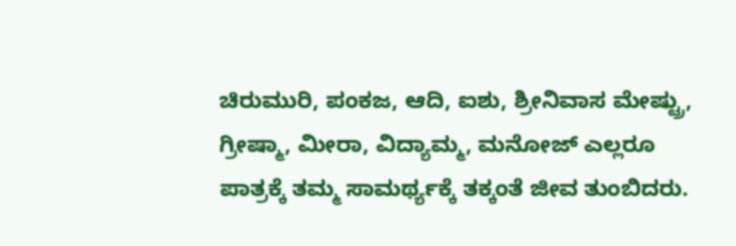ಚಿರುಮುರಿ, ಪಂಕಜ, ಆದಿ, ಐಶು, ಶ್ರೀನಿವಾಸ ಮೇಷ್ಟ್ರು, ಗ್ರೀಷ್ಮಾ, ಮೀರಾ, ವಿದ್ಯಾಮ್ಮ, ಮನೋಜ್ ಎಲ್ಲರೂ ಪಾತ್ರಕ್ಕೆ ತಮ್ಮ ಸಾಮರ್ಥ್ಯಕ್ಕೆ ತಕ್ಕಂತೆ ಜೀವ ತುಂಬಿದರು.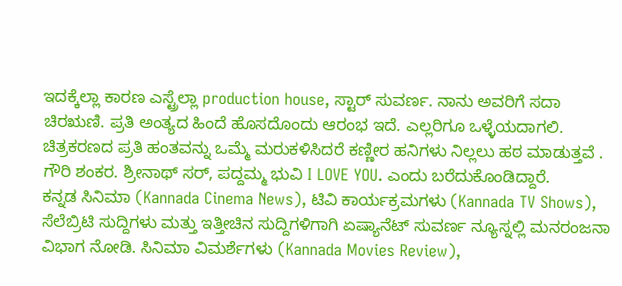ಇದಕ್ಕೆಲ್ಲಾ ಕಾರಣ ಎಸ್ಟ್ರೆಲ್ಲಾ production house, ಸ್ಟಾರ್ ಸುವರ್ಣ. ನಾನು ಅವರಿಗೆ ಸದಾ ಚಿರಋಣಿ. ಪ್ರತಿ ಅಂತ್ಯದ ಹಿಂದೆ ಹೊಸದೊಂದು ಆರಂಭ ಇದೆ. ಎಲ್ಲರಿಗೂ ಒಳ್ಳೆಯದಾಗಲಿ. ಚಿತ್ರಕರಣದ ಪ್ರತಿ ಹಂತವನ್ನು ಒಮ್ಮೆ ಮರುಕಳಿಸಿದರೆ ಕಣ್ಣೀರ ಹನಿಗಳು ನಿಲ್ಲಲು ಹಠ ಮಾಡುತ್ತವೆ . ಗೌರಿ ಶಂಕರ. ಶ್ರೀನಾಥ್ ಸರ್, ಪದ್ದಮ್ಮ ಭುವಿ I LOVE YOU. ಎಂದು ಬರೆದುಕೊಂಡಿದ್ದಾರೆ.
ಕನ್ನಡ ಸಿನಿಮಾ (Kannada Cinema News), ಟಿವಿ ಕಾರ್ಯಕ್ರಮಗಳು (Kannada TV Shows), ಸೆಲೆಬ್ರಿಟಿ ಸುದ್ದಿಗಳು ಮತ್ತು ಇತ್ತೀಚಿನ ಸುದ್ದಿಗಳಿಗಾಗಿ ಏಷ್ಯಾನೆಟ್ ಸುವರ್ಣ ನ್ಯೂಸ್ನಲ್ಲಿ ಮನರಂಜನಾ ವಿಭಾಗ ನೋಡಿ. ಸಿನಿಮಾ ವಿಮರ್ಶೆಗಳು (Kannada Movies Review),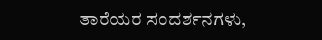ತಾರೆಯರ ಸಂದರ್ಶನಗಳು,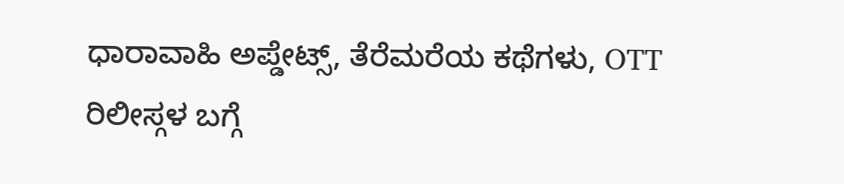ಧಾರಾವಾಹಿ ಅಪ್ಡೇಟ್ಸ್, ತೆರೆಮರೆಯ ಕಥೆಗಳು, OTT ರಿಲೀಸ್ಗಳ ಬಗ್ಗೆ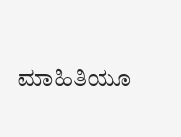ಮಾಹಿತಿಯೂ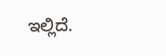ಇಲ್ಲಿದೆ.